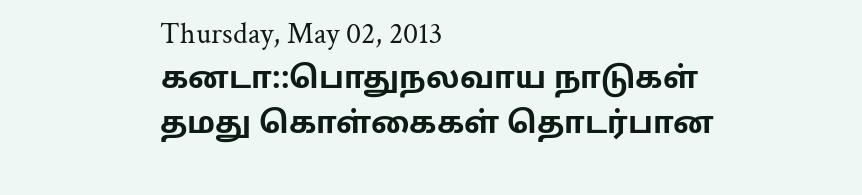Thursday, May 02, 2013
கனடா::பொதுநலவாய நாடுகள் தமது கொள்கைகள் தொடர்பான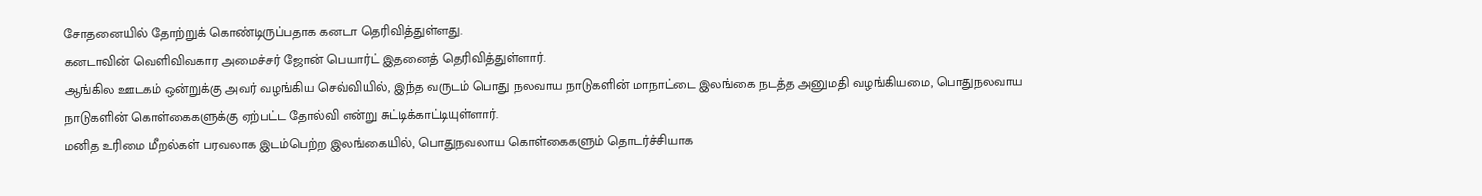சோதனையில் தோற்றுக் கொண்டிருப்பதாக கனடா தெரிவித்துள்ளது.
கனடாவின் வெளிவிவகார அமைச்சர் ஜோன் பெயார்ட் இதனைத் தெரிவித்துள்ளார்.
ஆங்கில ஊடகம் ஒன்றுக்கு அவர் வழங்கிய செவ்வியில், இந்த வருடம் பொது நலவாய நாடுகளின் மாநாட்டை இலங்கை நடத்த அனுமதி வழங்கியமை, பொதுநலவாய நாடுகளின் கொள்கைகளுக்கு ஏற்பட்ட தோல்வி என்று சுட்டிக்காட்டியுள்ளார்.
மனித உரிமை மீறல்கள் பரவலாக இடம்பெற்ற இலங்கையில், பொதுநவலாய கொள்கைகளும் தொடர்ச்சியாக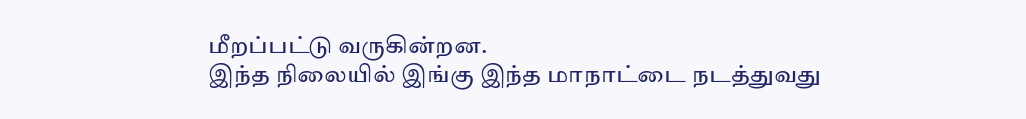மீறப்பட்டு வருகின்றன.
இந்த நிலையில் இங்கு இந்த மாநாட்டை நடத்துவது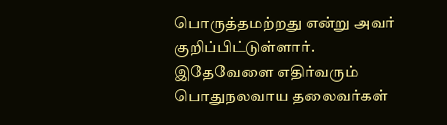பொருத்தமற்றது என்று அவர் குறிப்பிட்டுள்ளார்.
இதேவேளை எதிர்வரும் பொதுநலவாய தலைவர்கள்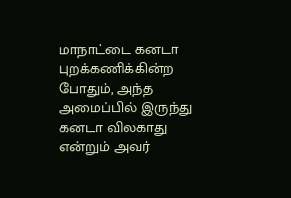மாநாட்டை கனடா புறக்கணிக்கின்ற போதும், அந்த அமைப்பில் இருந்து கனடா விலகாது என்றும் அவர்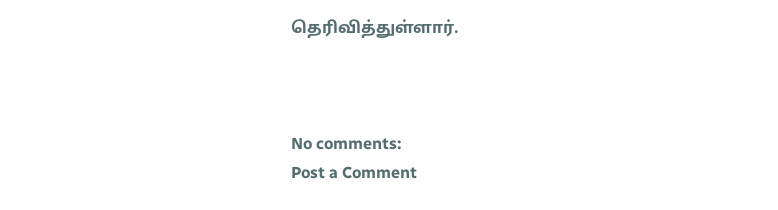தெரிவித்துள்ளார்.



No comments:
Post a Comment